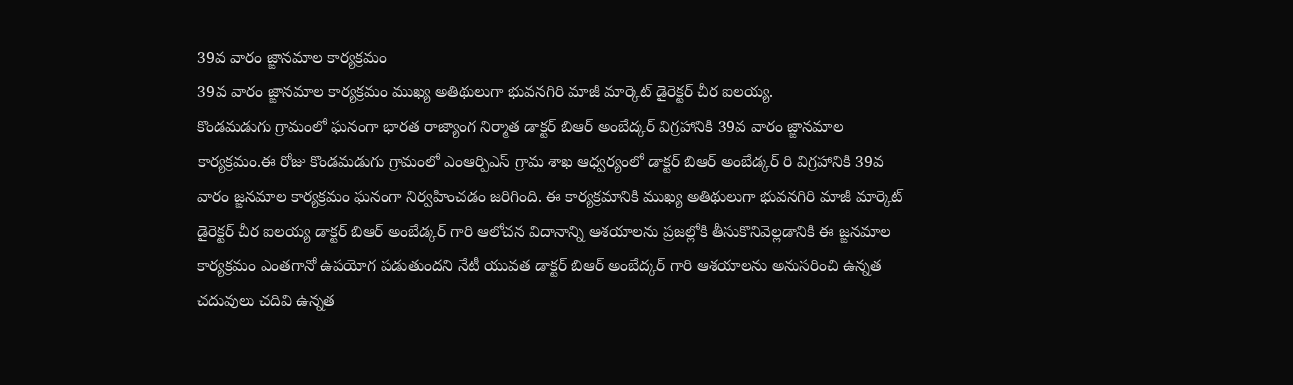39వ వారం జ్ఙానమాల కార్యక్రమం
39వ వారం జ్ఙానమాల కార్యక్రమం ముఖ్య అతిథులుగా భువనగిరి మాజీ మార్కెట్ డైరెక్టర్ చీర ఐలయ్య.
కొండమడుగు గ్రామంలో ఘనంగా భారత రాజ్యాంగ నిర్మాత డాక్టర్ బిఆర్ అంబేద్కర్ విగ్రహానికి 39వ వారం జ్ఙానమాల కార్యక్రమం.ఈ రోజు కొండమడుగు గ్రామంలో ఎంఆర్పిఎస్ గ్రామ శాఖ ఆధ్వర్యంలో డాక్టర్ బిఆర్ అంబేడ్కర్ రి విగ్రహానికి 39వ వారం జ్ఙనమాల కార్యక్రమం ఘనంగా నిర్వహించడం జరిగింది. ఈ కార్యక్రమానికి ముఖ్య అతిథులుగా భువనగిరి మాజీ మార్కెట్ డైరెక్టర్ చీర ఐలయ్య డాక్టర్ బిఆర్ అంబేడ్కర్ గారి ఆలోచన విదానాన్ని ఆశయాలను ప్రజల్లోకి తీసుకొనివెల్లడానికి ఈ జ్ఙనమాల కార్యక్రమం ఎంతగానో ఉపయోగ పడుతుందని నేటీ యువత డాక్టర్ బిఆర్ అంబేద్కర్ గారి ఆశయాలను అనుసరించి ఉన్నత చదువులు చదివి ఉన్నత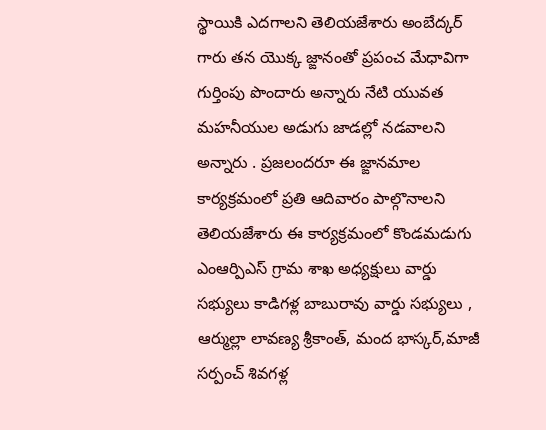స్థాయికి ఎదగాలని తెలియజేశారు అంబేద్కర్ గారు తన యొక్క జ్ఙానంతో ప్రపంచ మేధావిగా గుర్తింపు పొందారు అన్నారు నేటి యువత మహనీయుల అడుగు జాడల్లో నడవాలని అన్నారు . ప్రజలందరూ ఈ జ్ఙానమాల కార్యక్రమంలో ప్రతి ఆదివారం పాల్గొనాలని తెలియజేశారు ఈ కార్యక్రమంలో కొండమడుగు ఎంఆర్పిఎస్ గ్రామ శాఖ అధ్యక్షులు వార్డు సభ్యులు కాడిగళ్ల బాబురావు వార్డు సభ్యులు , ఆర్ముల్లా లావణ్య శ్రీకాంత్, మంద భాస్కర్,మాజీ సర్పంచ్ శివగళ్ల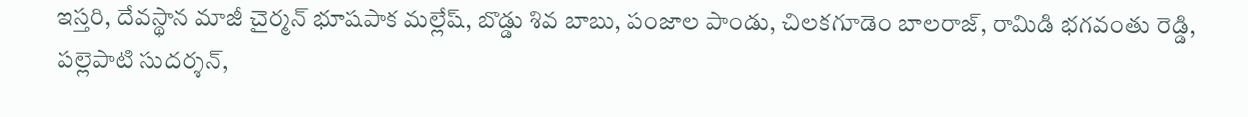ఇస్తరి, దేవస్థాన మాజీ చైర్మన్ భూషపాక మల్లేష్, బొడ్డు శివ బాబు, పంజాల పాండు, చిలకగూడెం బాలరాజ్, రామిడి భగవంతు రెడ్డి, పల్లెపాటి సుదర్శన్,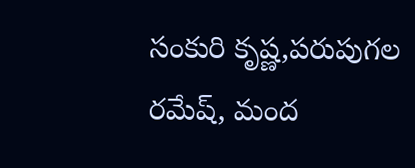సంకురి కృష్ణ,పరుపుగల రమేష్, మంద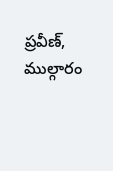ప్రవీణ్, ముల్గారం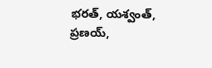భరత్, యశ్వంత్, ప్రణయ్,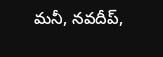మనీ, నవదీప్,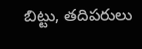బిట్టు, తదిపరులు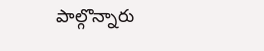పాల్గొన్నారు